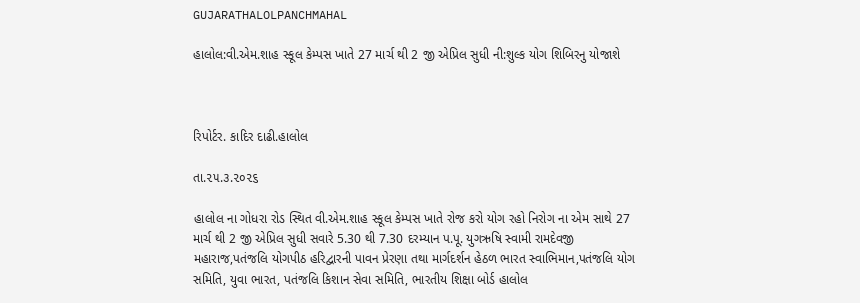GUJARATHALOLPANCHMAHAL

હાલોલ:વી.એમ.શાહ સ્કૂલ કેમ્પસ ખાતે 27 માર્ચ થી 2 જી એપ્રિલ સુધી ની:શુલ્ક યોગ શિબિરનુ યોજાશે



રિપોર્ટર. કાદિર દાઢી.હાલોલ

તા.૨૫.૩.૨૦૨૬

હાલોલ ના ગોધરા રોડ સ્થિત વી.એમ.શાહ સ્કૂલ કેમ્પસ ખાતે રોજ કરો યોગ રહો નિરોગ ના એમ સાથે 27 માર્ચ થી 2 જી એપ્રિલ સુધી સવારે 5.30 થી 7.30 દરમ્યાન પ.પૂ. યુગઋષિ સ્વામી રામદેવજી મહારાજ,પતંજલિ યોગપીઠ હરિદ્વારની પાવન પ્રેરણા તથા માર્ગદર્શન હેઠળ ભારત સ્વાભિમાન,પતંજલિ યોગ સમિતિ, યુવા ભારત, પતંજલિ કિશાન સેવા સમિતિ, ભારતીય શિક્ષા બોર્ડ હાલોલ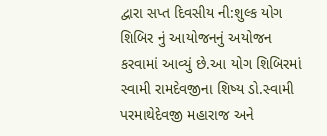દ્વારા સપ્ત દિવસીય ની:શુલ્ક યોગ શિબિર નું આયોજનનું અયોજન કરવામાં આવ્યું છે.આ યોગ શિબિરમાં સ્વામી રામદેવજીના શિષ્ય ડો.સ્વામી પરમાથેદેવજી મહારાજ અને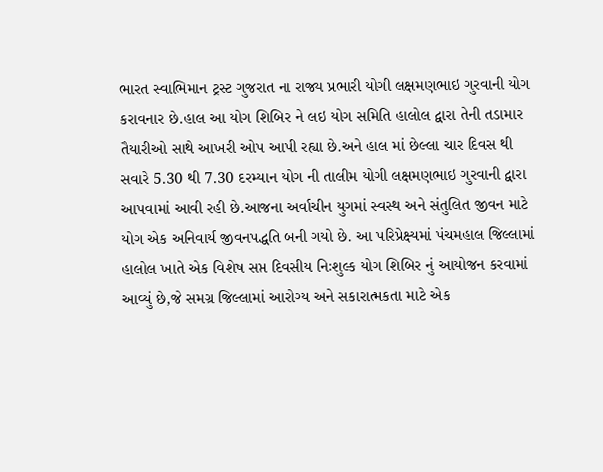ભારત સ્વાભિમાન ટ્રસ્ટ ગુજરાત ના રાજ્ય પ્રભારી યોગી લક્ષમણભાઇ ગુરવાની યોગ કરાવનાર છે.હાલ આ યોગ શિબિર ને લઇ યોગ સમિતિ હાલોલ દ્વારા તેની તડામાર તૈયારીઓ સાથે આખરી ઓપ આપી રહ્યા છે.અને હાલ માં છેલ્લા ચાર દિવસ થી સવારે 5.30 થી 7.30 દરમ્યાન યોગ ની તાલીમ યોગી લક્ષમણભાઇ ગુરવાની દ્વારા આપવામાં આવી રહી છે.આજના અર્વાચીન યુગમાં સ્વસ્થ અને સંતુલિત જીવન માટે યોગ એક અનિવાર્ય જીવનપદ્ધતિ બની ગયો છે. આ પરિપ્રેક્ષ્યમાં પંચમહાલ જિલ્લામાં હાલોલ ખાતે એક વિશેષ સપ્ત દિવસીય નિઃશુલ્ક યોગ શિબિર નું આયોજન કરવામાં આવ્યું છે,જે સમગ્ર જિલ્લામાં આરોગ્ય અને સકારાત્મકતા માટે એક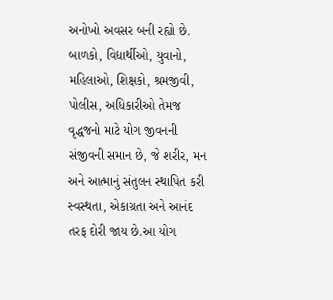અનોખો અવસર બની રહ્યો છે. બાળકો, વિદ્યાર્થીઓ, યુવાનો, મહિલાઓ, શિક્ષકો, શ્રમજીવી, પોલીસ, અધિકારીઓ તેમજ વૃદ્ધજનો માટે યોગ જીવનની સંજીવની સમાન છે, જે શરીર, મન અને આત્માનું સંતુલન સ્થાપિત કરી સ્વસ્થતા, એકાગ્રતા અને આનંદ તરફ દોરી જાય છે.આ યોગ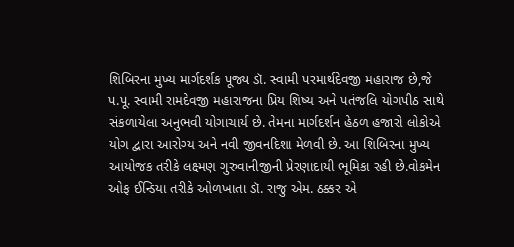શિબિરના મુખ્ય માર્ગદર્શક પૂજ્ય ડૉ. સ્વામી પરમાર્થદેવજી મહારાજ છે,જે પ.પૂ. સ્વામી રામદેવજી મહારાજના પ્રિય શિષ્ય અને પતંજલિ યોગપીઠ સાથે સંકળાયેલા અનુભવી યોગાચાર્ય છે. તેમના માર્ગદર્શન હેઠળ હજારો લોકોએ યોગ દ્વારા આરોગ્ય અને નવી જીવનદિશા મેળવી છે. આ શિબિરના મુખ્ય આયોજક તરીકે લક્ષ્મણ ગુરુવાનીજીની પ્રેરણાદાયી ભૂમિકા રહી છે.વોકમેન ઓફ ઈન્ડિયા તરીકે ઓળખાતા ડૉ. રાજુ એમ. ઠક્કર એ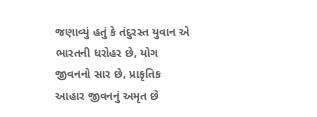જણાવ્યું હતું કે તંદુરસ્ત યુવાન એ ભારતની ધરોહર છે, યોગ જીવનનો સાર છે, પ્રાકૃતિક આહાર જીવનનું અમૃત છે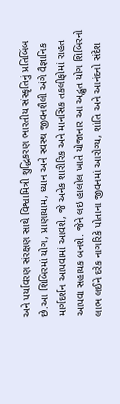અને પર્યાવરણ સંરક્ષણ સાથે વિશ્વામિત્રી શુદ્ધિકરણ ભારતીય સંસ્કૃતિનું પ્રતિબિંબ છે.આ શિબિરમાં યોગ, પ્રાણાયામ, ધ્યાન અને સ્વસ્થ જીવનશૈલી અંગે વૈજ્ઞાનિક માર્ગદર્શન આપવામાં આવશે, જે અનેક શારીરિક અને માનસિક તકલીફોમાં રાહત આપવા સહાયક બનશે. જેને લઇ હાલોલ ખાતે યોજાનાર આ અદ્ભુત યોગ શિબિરનો લાભ લઈને દરેક નાગરિકે પોતાના જીવનમાં આરોગ્ય, શાંતિ અને આનંદનો સંદેશ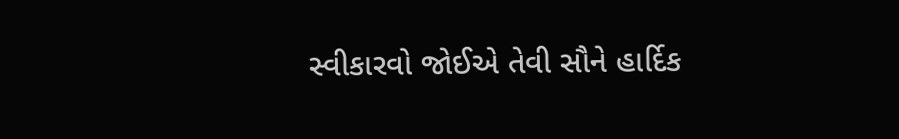સ્વીકારવો જોઈએ તેવી સૌને હાર્દિક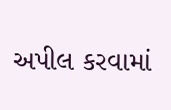અપીલ કરવામાં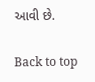આવી છે.

Back to top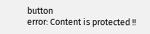button
error: Content is protected !!